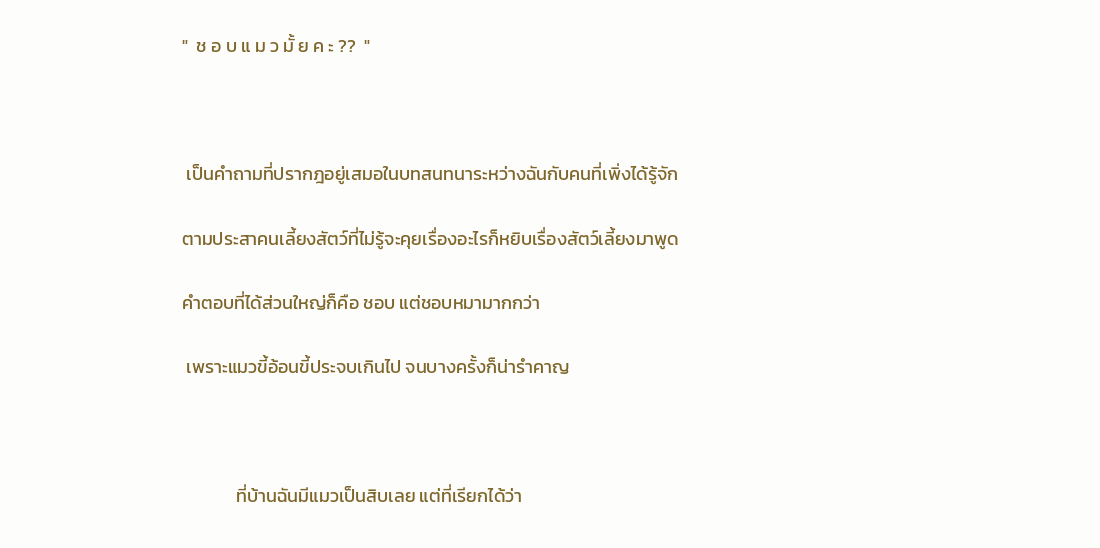"  ช อ บ แ ม ว มั้ ย ค ะ ??  "



 เป็นคำถามที่ปรากฎอยู่เสมอในบทสนทนาระหว่างฉันกับคนที่เพิ่งได้รู้จัก

ตามประสาคนเลี้ยงสัตว์ที่ไม่รู้จะคุยเรื่องอะไรก็หยิบเรื่องสัตว์เลี้ยงมาพูด

คำตอบที่ได้ส่วนใหญ่ก็คือ ชอบ แต่ชอบหมามากกว่า

 เพราะแมวขี้อ้อนขี้ประจบเกินไป จนบางครั้งก็น่ารำคาญ



             ที่บ้านฉันมีแมวเป็นสิบเลย แต่ที่เรียกได้ว่า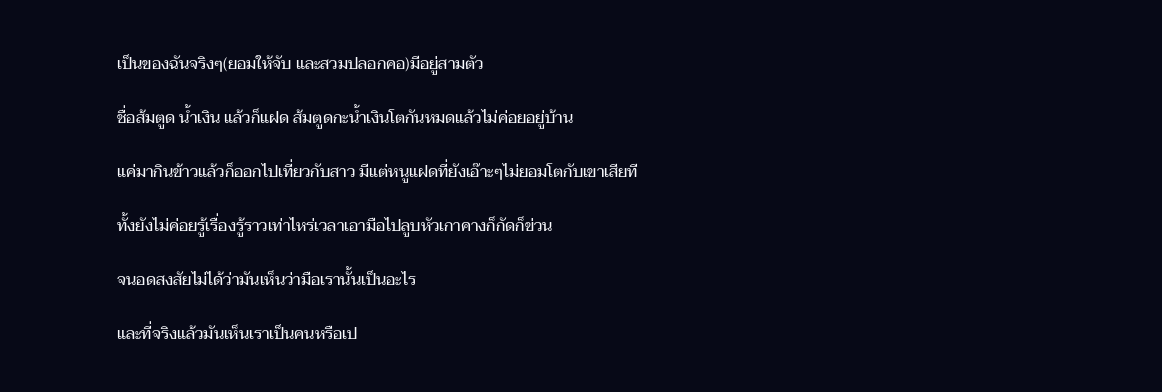เป็นของฉันจริงๆ(ยอมให้จับ และสวมปลอกคอ)มีอยู่สามตัว

ชื่อส้มตูด น้ำเงิน แล้วก็แฝด ส้มตูดกะน้ำเงินโตกันหมดแล้วไม่ค่อยอยู่บ้าน

แค่มากินข้าวแล้วก็ออกไปเที่ยวกับสาว มีแต่หนูแฝดที่ยังเอ๊าะๆไม่ยอมโตกับเขาเสียที

ทั้งยังไม่ค่อยรู้เรื่องรู้ราวเท่าไหร่เวลาเอามือไปลูบหัวเกาคางก็กัดก็ข่วน

จนอดสงสัยไม่ได้ว่ามันเห็นว่ามือเรานั้นเป็นอะไร

และที่จริงแล้วมันเห็นเราเป็นคนหรือเป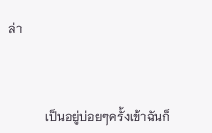ล่า



            เป็นอยู่บ่อยๆครั้งเข้าฉันก็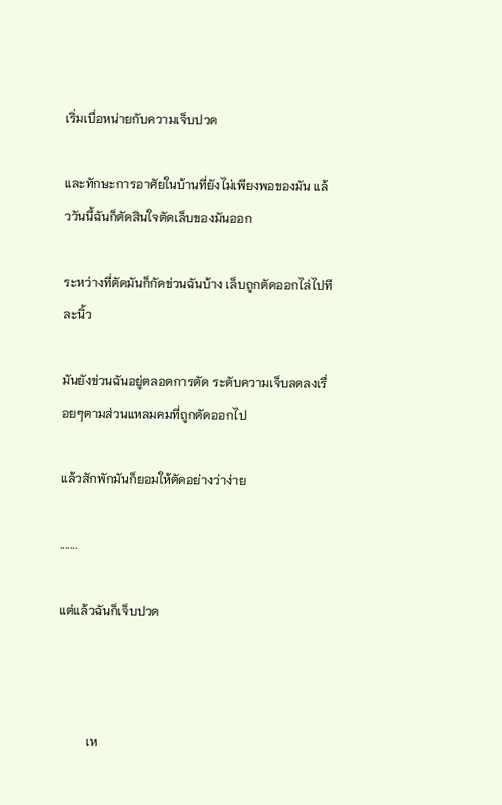เริ่มเบื่อหน่ายกับความเจ็บปวด

และทักษะการอาศัยในบ้านที่ยังไม่เพียงพอของมัน แล้ววันนี้ฉันก็ตัดสินใจตัดเล็บของมันออก

ระหว่างที่ตัดมันก็กัดข่วนฉันบ้าง เล็บถูกตัดออกไล่ไปทีละนิ้ว

มันยังข่วนฉันอยู่ตลอดการตัด ระดับความเจ็บลดลงเรื่อยๆตามส่วนแหลมคมที่ถูกตัดออกไป

แล้วสักพักมันก็ยอมให้ตัดอย่างว่าง่าย

.......

แต่แล้วฉันก็เจ็บปวด



         เห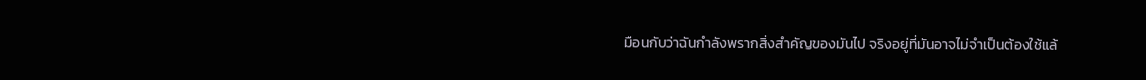มือนกับว่าฉันกำลังพรากสิ่งสำคัญของมันไป จริงอยู่ที่มันอาจไม่จำเป็นต้องใช้แล้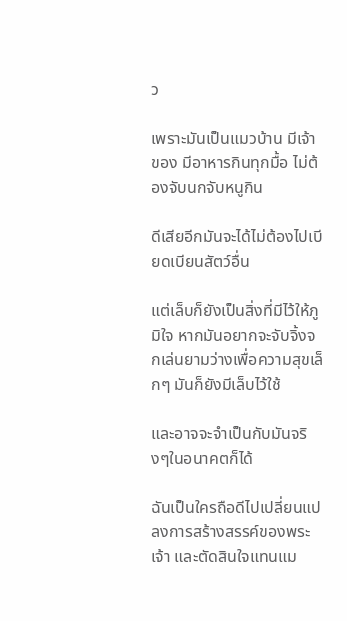ว

เพราะมันเป็นแมวบ้าน มีเจ้าของ มีอาหารกินทุกมื้อ ไม่ต้องจับนกจับหนูกิน

ดีเสียอีกมันจะได้ไม่ต้องไปเบียดเบียนสัตว์อื่น

แต่เล็บก็ยังเป็นสิ่งที่มีไว้ให้ภูมิใจ หากมันอยากจะจับจิ้งจกเล่นยามว่างเพื่อความสุขเล็กๆ มันก็ยังมีเล็บไว้ใช้

และอาจจะจำเป็นกับมันจริงๆในอนาคตก็ได้

ฉันเป็นใครถือดีไปเปลี่ยนแปลงการสร้างสรรค์ของพระเจ้า และตัดสินใจแทนแม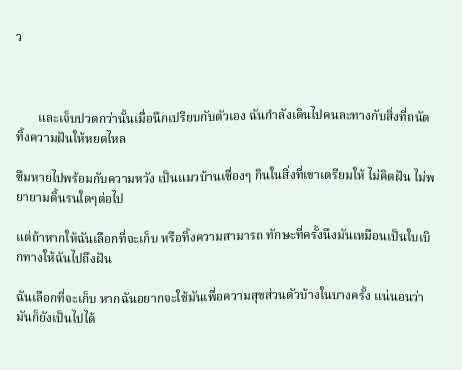ว



       และเจ็บปวดกว่านั้นเมื่อนึกเปรียบกับตัวเอง ฉันกำลังเดินไปคนละทางกับสิ่งที่ถนัด ทิ้งความฝันให้หยดไหล

ซึมหายไปพร้อมกับความหวัง เป็นแมวบ้านเซื่องๆ กินในสิ่งที่เขาเตรียมให้ ไม่คิดฝัน ไม่พยายามดิ้นรนใดๆต่อไป

แต่ถ้าหากให้ฉันเลือกที่จะเก็บ หรือทิ้งความสามารถ ทักษะที่ครั้งนึงมันเหมือนเป็นใบเบิกทางให้ฉันไปถึงฝัน

ฉันเลือกที่จะเก็บ หากฉันอยากจะใช้มันเพื่อความสุขส่วนตัวบ้างในบางครั้ง แน่นอนว่ามันก็ยังเป็นไปได้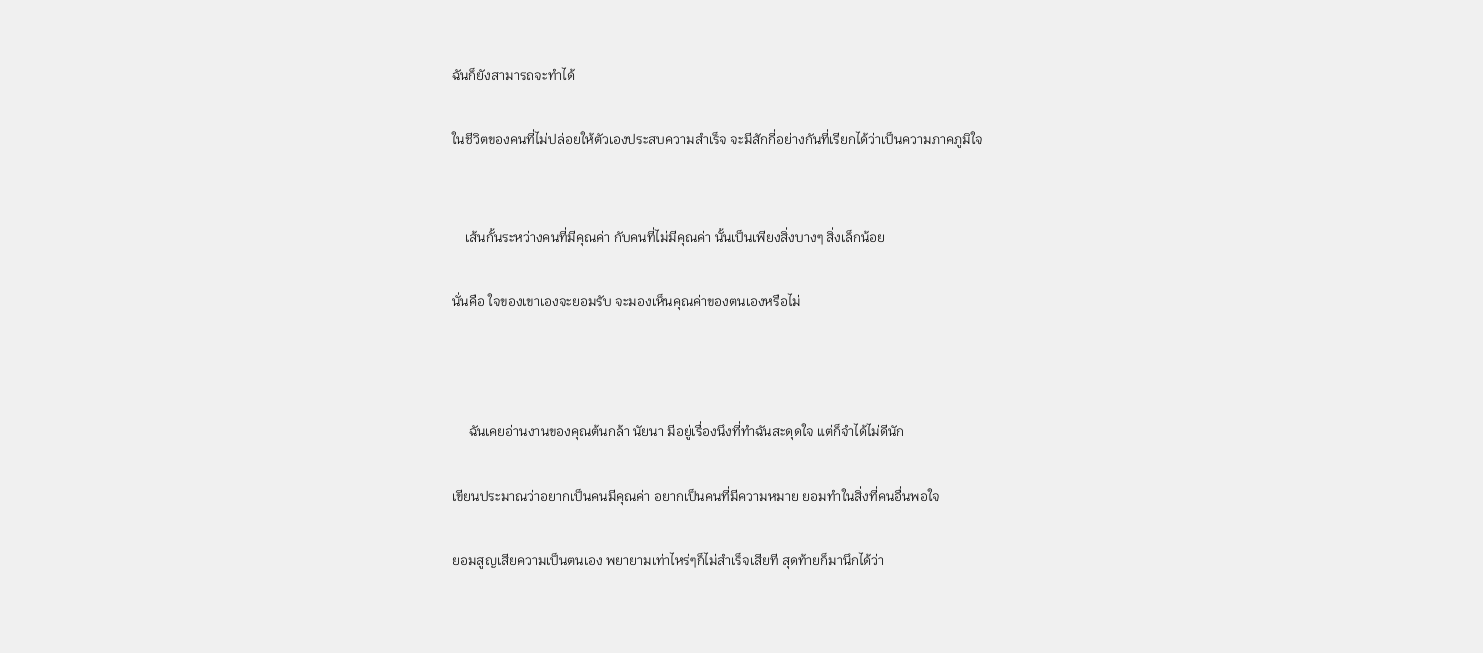ฉันก็ยังสามารถจะทำได้

ในชีวิตของคนที่ไม่ปล่อยให้ตัวเองประสบความสำเร็จ จะมีสักกี่อย่างกันที่เรียกได้ว่าเป็นความภาคภูมิใจ


    เส้นกั้นระหว่างคนที่มีคุณค่า กับคนที่ไม่มีคุณค่า นั้นเป็นเพียงสิ่งบางๆ สิ่งเล็กน้อย

นั่นคือ ใจของเขาเองจะยอมรับ จะมองเห็นคุณค่าของตนเองหรือไม่



     ฉันเคยอ่านงานของคุณต้นกล้า นัยนา มีอยู่เรื่องนึงที่ทำฉันสะดุดใจ แต่ก็จำได้ไม่ดีนัก

เขียนประมาณว่าอยากเป็นคนมีคุณค่า อยากเป็นคนที่มีความหมาย ยอมทำในสิ่งที่คนอื่นพอใจ

ยอมสูญเสียความเป็นตนเอง พยายามเท่าไหร่ๆก็ไม่สำเร็จเสียที สุดท้ายก็มานึกได้ว่า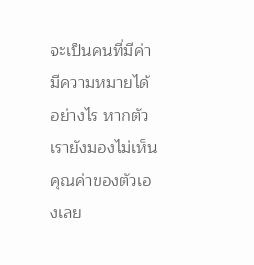จะเป็นคนที่มีค่ามีความหมายได้อย่างไร หากตัวเรายังมองไม่เห็นคุณค่าของตัวเองเลย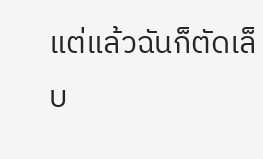แต่แล้วฉันก็ตัดเล็บ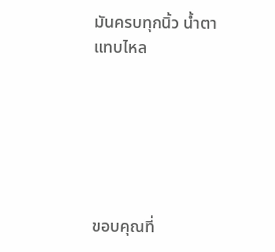มันครบทุกนิ้ว น้ำตาแทบไหล






ขอบคุณที่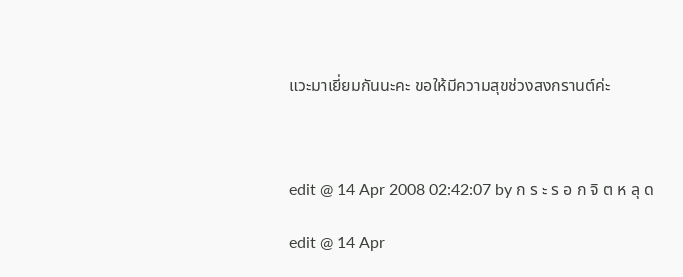แวะมาเยี่ยมกันนะคะ ขอให้มีความสุขช่วงสงกรานต์ค่ะ



edit @ 14 Apr 2008 02:42:07 by ก ร ะ ร อ ก จิ ต ห ลุ ด

edit @ 14 Apr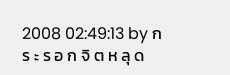2008 02:49:13 by ก ร ะ ร อ ก จิ ต ห ลุ ด